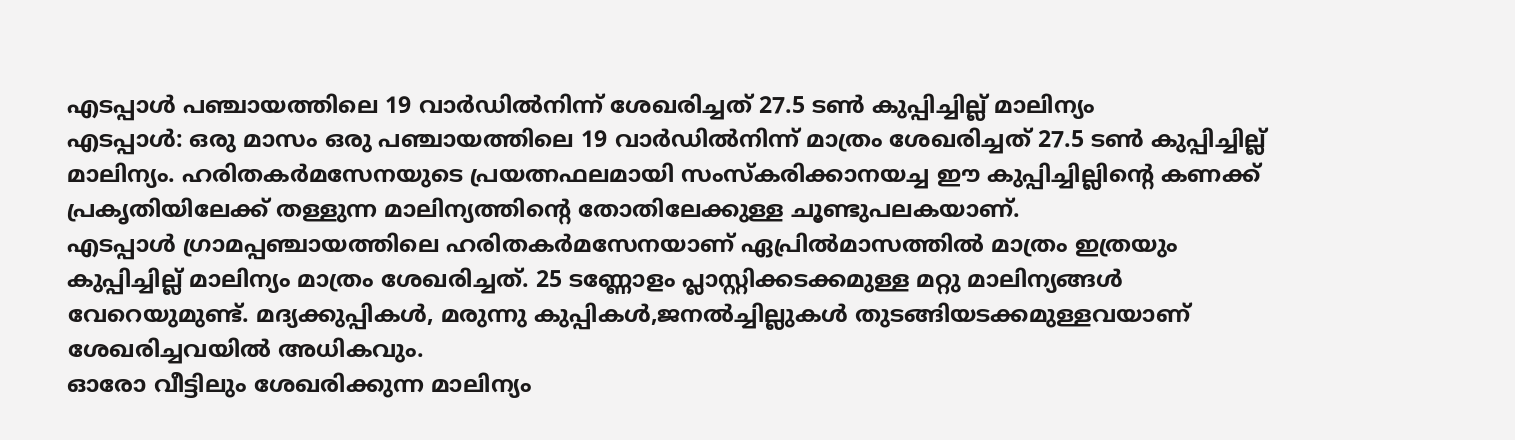എടപ്പാൾ പഞ്ചായത്തിലെ 19 വാർഡിൽനിന്ന് ശേഖരിച്ചത് 27.5 ടൺ കുപ്പിച്ചില്ല് മാലിന്യം
എടപ്പാൾ: ഒരു മാസം ഒരു പഞ്ചായത്തിലെ 19 വാർഡിൽനിന്ന് മാത്രം ശേഖരിച്ചത് 27.5 ടൺ കുപ്പിച്ചില്ല് മാലിന്യം. ഹരിതകർമസേനയുടെ പ്രയത്നഫലമായി സംസ്കരിക്കാനയച്ച ഈ കുപ്പിച്ചില്ലിന്റെ കണക്ക് പ്രകൃതിയിലേക്ക് തള്ളുന്ന മാലിന്യത്തിന്റെ തോതിലേക്കുള്ള ചൂണ്ടുപലകയാണ്.
എടപ്പാൾ ഗ്രാമപ്പഞ്ചായത്തിലെ ഹരിതകർമസേനയാണ് ഏപ്രിൽമാസത്തിൽ മാത്രം ഇത്രയും
കുപ്പിച്ചില്ല് മാലിന്യം മാത്രം ശേഖരിച്ചത്. 25 ടണ്ണോളം പ്ലാസ്റ്റിക്കടക്കമുള്ള മറ്റു മാലിന്യങ്ങൾ വേറെയുമുണ്ട്. മദ്യക്കുപ്പികൾ, മരുന്നു കുപ്പികൾ,ജനൽച്ചില്ലുകൾ തുടങ്ങിയടക്കമുള്ളവയാണ് ശേഖരിച്ചവയിൽ അധികവും.
ഓരോ വീട്ടിലും ശേഖരിക്കുന്ന മാലിന്യം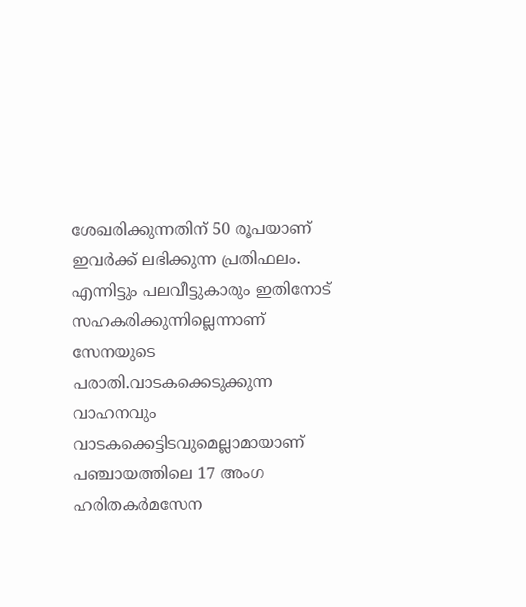ശേഖരിക്കുന്നതിന് 50 രൂപയാണ് ഇവർക്ക് ലഭിക്കുന്ന പ്രതിഫലം. എന്നിട്ടും പലവീട്ടുകാരും ഇതിനോട് സഹകരിക്കുന്നില്ലെന്നാണ് സേനയുടെ പരാതി.വാടകക്കെടുക്കുന്ന വാഹനവും വാടകക്കെട്ടിടവുമെല്ലാമായാണ് പഞ്ചായത്തിലെ 17 അംഗ ഹരിതകർമസേന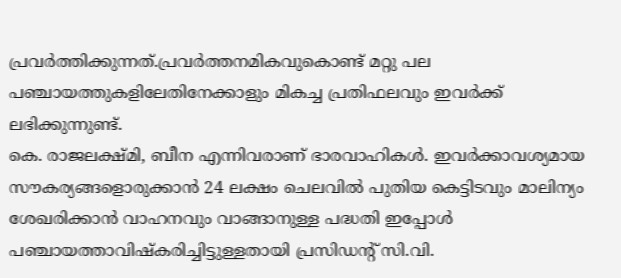പ്രവർത്തിക്കുന്നത്.പ്രവർത്തനമികവുകൊണ്ട് മറ്റു പല പഞ്ചായത്തുകളിലേതിനേക്കാളും മികച്ച പ്രതിഫലവും ഇവർക്ക് ലഭിക്കുന്നുണ്ട്.
കെ. രാജലക്ഷ്മി, ബീന എന്നിവരാണ് ഭാരവാഹികൾ. ഇവർക്കാവശ്യമായ സൗകര്യങ്ങളൊരുക്കാൻ 24 ലക്ഷം ചെലവിൽ പുതിയ കെട്ടിടവും മാലിന്യം ശേഖരിക്കാൻ വാഹനവും വാങ്ങാനുള്ള പദ്ധതി ഇപ്പോൾ പഞ്ചായത്താവിഷ്കരിച്ചിട്ടുള്ളതായി പ്രസിഡന്റ് സി.വി.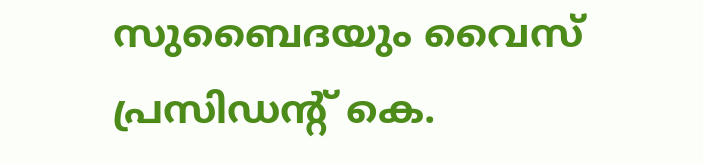സുബൈദയും വൈസ് പ്രസിഡന്റ് കെ.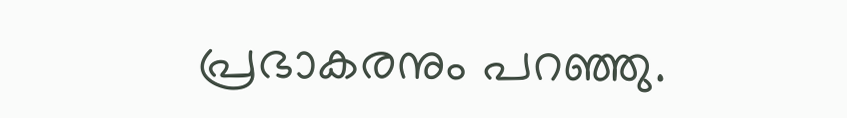പ്രഭാകരനും പറഞ്ഞു.